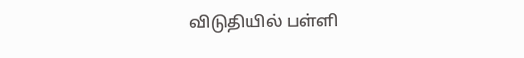விடுதியில் பள்ளி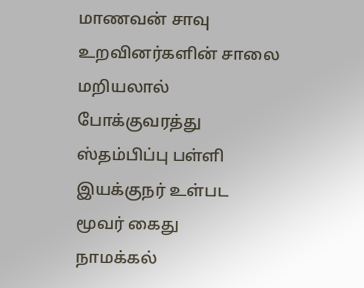மாணவன் சாவு உறவினர்களின் சாலை மறியலால் போக்குவரத்து ஸ்தம்பிப்பு பள்ளி இயக்குநர் உள்பட மூவர் கைது
நாமக்கல்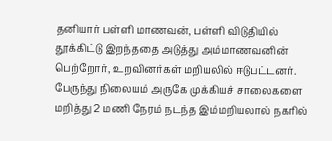தனியார் பள்ளி மாணவன், பள்ளி விடுதியில் தூக்கிட்டு இறந்ததை அடுத்து அம்மாணவனின் பெற்றோர், உறவினர்கள் மறியலில் ஈடுபட்டனர். பேருந்து நிலையம் அருகே முக்கியச் சாலைகளை மறித்து 2 மணி நேரம் நடந்த இம்மறியலால் நகரில்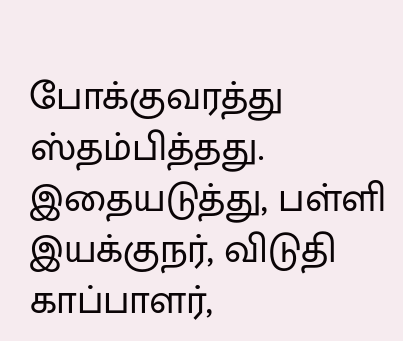போக்குவரத்து ஸ்தம்பித்தது. இதையடுத்து, பள்ளி இயக்குநர், விடுதி காப்பாளர்,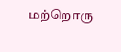மற்றொரு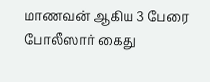மாணவன் ஆகிய 3 பேரை போலீஸார் கைது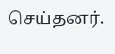செய்தனர்.